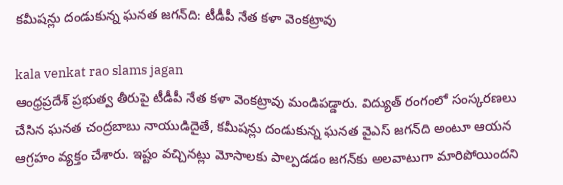క‌మీష‌న్లు దండుకున్న ఘ‌న‌త జ‌గ‌న్‌ది: టీడీపీ నేత క‌ళా వెంక‌ట్రావు

kala venkat rao slams jagan
ఆంధ్ర‌ప్ర‌దేశ్ ప్ర‌భుత్వ తీరుపై టీడీపీ నేత క‌ళా వెంక‌ట్రావు మండిప‌డ్డారు. విద్యుత్ రంగంలో సంస్క‌ర‌ణ‌లు చేసిన ఘ‌న‌త చంద్ర‌బాబు నాయుడిదైతే, క‌మీష‌న్లు దండుకున్న ఘ‌న‌త వైఎస్ జ‌గ‌న్‌ది అంటూ ఆయ‌న ఆగ్ర‌హం వ్య‌క్తం చేశారు. ఇష్టం వ‌చ్చినట్లు మోసాల‌కు పాల్ప‌డ‌డం జ‌గ‌న్‌కు అల‌వాటుగా మారిపోయింద‌ని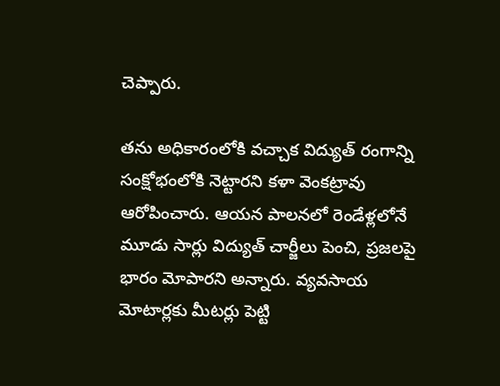చెప్పారు.

త‌ను అధికారంలోకి వ‌చ్చాక విద్యుత్ రంగాన్ని సంక్షోభంలోకి నెట్టార‌ని క‌ళా వెంక‌ట్రావు ఆరోపించారు. ఆయ‌న పాల‌న‌లో రెండేళ్ల‌లోనే మూడు సార్లు విద్యుత్ చార్జీలు పెంచి, ప్ర‌జ‌ల‌పై భారం మోపార‌ని అన్నారు. వ్య‌వ‌సాయ మోటార్ల‌కు మీట‌ర్లు పెట్టి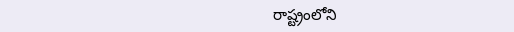రాష్ట్రంలోని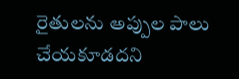రైతుల‌ను అప్పుల పాలు చేయ‌కూడ‌ద‌ని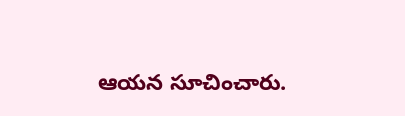ఆయ‌న సూచించారు.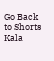Go Back to Shorts
Kala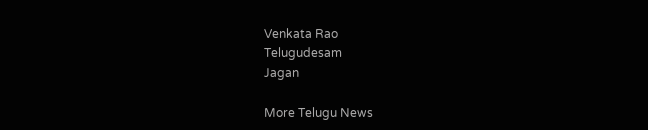Venkata Rao
Telugudesam
Jagan

More Telugu News